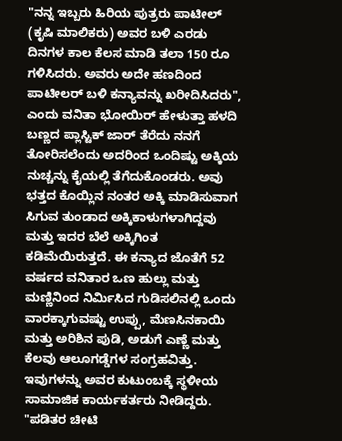"ನನ್ನ ಇಬ್ಬರು ಹಿರಿಯ ಪುತ್ರರು ಪಾಟೀಲ್ (ಕೃಷಿ ಮಾಲಿಕರು) ಅವರ ಬಳಿ ಎರಡು ದಿನಗಳ ಕಾಲ ಕೆಲಸ ಮಾಡಿ ತಲಾ 150 ರೂ ಗಳಿಸಿದರು. ಅವರು ಅದೇ ಹಣದಿಂದ ಪಾಟೀಲರ್ ಬಳಿ ಕನ್ಯಾವನ್ನು ಖರೀದಿಸಿದರು", ಎಂದು ವನಿತಾ ಭೋಯಿರ್ ಹೇಳುತ್ತಾ ಹಳದಿ ಬಣ್ಣದ ಪ್ಲಾಸ್ಟಿಕ್ ಜಾರ್ ತೆರೆದು ನನಗೆ ತೋರಿಸಲೆಂದು ಅದರಿಂದ ಒಂದಿಷ್ಟು ಅಕ್ಕಿಯ ನುಚ್ಚನ್ನು ಕೈಯಲ್ಲಿ ತೆಗೆದುಕೊಂಡರು. ಅವು ಭತ್ತದ ಕೊಯ್ಲಿನ ನಂತರ ಅಕ್ಕಿ ಮಾಡಿಸುವಾಗ ಸಿಗುವ ತುಂಡಾದ ಅಕ್ಕಿಕಾಳುಗಳಾಗಿದ್ದವು ಮತ್ತು ಇದರ ಬೆಲೆ ಅಕ್ಕಿಗಿಂತ ಕಡಿಮೆಯಿರುತ್ತದೆ. ಈ ಕನ್ಯಾದ ಜೊತೆಗೆ 52 ವರ್ಷದ ವನಿತಾರ ಒಣ ಹುಲ್ಲು ಮತ್ತು ಮಣ್ಣಿನಿಂದ ನಿರ್ಮಿಸಿದ ಗುಡಿಸಲಿನಲ್ಲಿ ಒಂದು ವಾರಕ್ಕಾಗುವಷ್ಟು ಉಪ್ಪು, ಮೆಣಸಿನಕಾಯಿ ಮತ್ತು ಅರಿಶಿನ ಪುಡಿ, ಅಡುಗೆ ಎಣ್ಣೆ ಮತ್ತು ಕೆಲವು ಆಲೂಗಡ್ಡೆಗಳ ಸಂಗ್ರಹವಿತ್ತು. ಇವುಗಳನ್ನು ಅವರ ಕುಟುಂಬಕ್ಕೆ ಸ್ಥಳೀಯ ಸಾಮಾಜಿಕ ಕಾರ್ಯಕರ್ತರು ನೀಡಿದ್ದರು.
"ಪಡಿತರ ಚೀಟಿ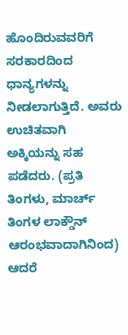ಹೊಂದಿರುವವರಿಗೆ ಸರಕಾರದಿಂದ ಧಾನ್ಯಗಳನ್ನು ನೀಡಲಾಗುತ್ತಿದೆ. ಅವರು ಉಚಿತವಾಗಿ ಅಕ್ಕಿಯನ್ನು ಸಹ ಪಡೆದರು. (ಪ್ರತಿ ತಿಂಗಳು, ಮಾರ್ಚ್ ತಿಂಗಳ ಲಾಕ್ಡೌನ್ ಆರಂಭವಾದಾಗಿನಿಂದ) ಆದರೆ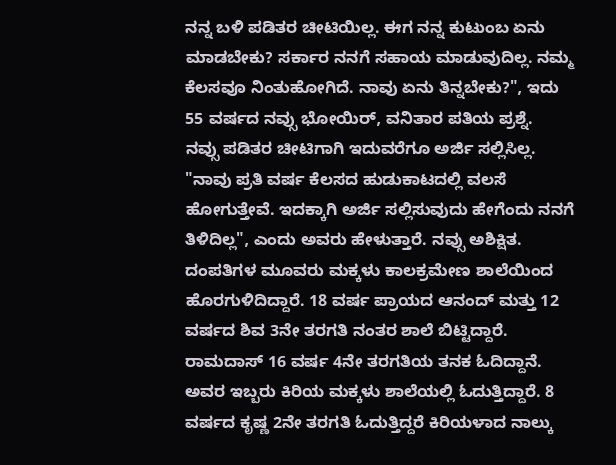ನನ್ನ ಬಳಿ ಪಡಿತರ ಚೀಟಿಯಿಲ್ಲ. ಈಗ ನನ್ನ ಕುಟುಂಬ ಏನು ಮಾಡಬೇಕು? ಸರ್ಕಾರ ನನಗೆ ಸಹಾಯ ಮಾಡುವುದಿಲ್ಲ. ನಮ್ಮ ಕೆಲಸವೂ ನಿಂತುಹೋಗಿದೆ. ನಾವು ಏನು ತಿನ್ನಬೇಕು?", ಇದು 55 ವರ್ಷದ ನವ್ಸು ಭೋಯಿರ್, ವನಿತಾರ ಪತಿಯ ಪ್ರಶ್ನೆ.
ನವ್ಸು ಪಡಿತರ ಚೀಟಿಗಾಗಿ ಇದುವರೆಗೂ ಅರ್ಜಿ ಸಲ್ಲಿಸಿಲ್ಲ. "ನಾವು ಪ್ರತಿ ವರ್ಷ ಕೆಲಸದ ಹುಡುಕಾಟದಲ್ಲಿ ವಲಸೆ ಹೋಗುತ್ತೇವೆ. ಇದಕ್ಕಾಗಿ ಅರ್ಜಿ ಸಲ್ಲಿಸುವುದು ಹೇಗೆಂದು ನನಗೆ ತಿಳಿದಿಲ್ಲ", ಎಂದು ಅವರು ಹೇಳುತ್ತಾರೆ. ನವ್ಸು ಅಶಿಕ್ಷಿತ. ದಂಪತಿಗಳ ಮೂವರು ಮಕ್ಕಳು ಕಾಲಕ್ರಮೇಣ ಶಾಲೆಯಿಂದ ಹೊರಗುಳಿದಿದ್ದಾರೆ. 18 ವರ್ಷ ಪ್ರಾಯದ ಆನಂದ್ ಮತ್ತು 12 ವರ್ಷದ ಶಿವ 3ನೇ ತರಗತಿ ನಂತರ ಶಾಲೆ ಬಿಟ್ಟಿದ್ದಾರೆ. ರಾಮದಾಸ್ 16 ವರ್ಷ 4ನೇ ತರಗತಿಯ ತನಕ ಓದಿದ್ದಾನೆ. ಅವರ ಇಬ್ಬರು ಕಿರಿಯ ಮಕ್ಕಳು ಶಾಲೆಯಲ್ಲಿ ಓದುತ್ತಿದ್ದಾರೆ. 8 ವರ್ಷದ ಕೃಷ್ಣ 2ನೇ ತರಗತಿ ಓದುತ್ತಿದ್ದರೆ ಕಿರಿಯಳಾದ ನಾಲ್ಕು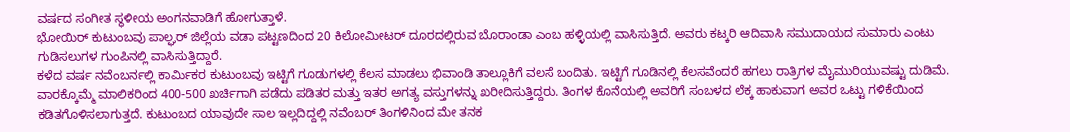ವರ್ಷದ ಸಂಗೀತ ಸ್ಥಳೀಯ ಅಂಗನವಾಡಿಗೆ ಹೋಗುತ್ತಾಳೆ.
ಭೋಯಿರ್ ಕುಟುಂಬವು ಪಾಲ್ಘರ್ ಜಿಲ್ಲೆಯ ವಡಾ ಪಟ್ಟಣದಿಂದ 20 ಕಿಲೋಮೀಟರ್ ದೂರದಲ್ಲಿರುವ ಬೊರಾಂಡಾ ಎಂಬ ಹಳ್ಳಿಯಲ್ಲಿ ವಾಸಿಸುತ್ತಿದೆ. ಅವರು ಕಟ್ಕರಿ ಆದಿವಾಸಿ ಸಮುದಾಯದ ಸುಮಾರು ಎಂಟು ಗುಡಿಸಲುಗಳ ಗುಂಪಿನಲ್ಲಿ ವಾಸಿಸುತ್ತಿದ್ದಾರೆ.
ಕಳೆದ ವರ್ಷ ನವೆಂಬರ್ನಲ್ಲಿ ಕಾರ್ಮಿಕರ ಕುಟುಂಬವು ಇಟ್ಟಿಗೆ ಗೂಡುಗಳಲ್ಲಿ ಕೆಲಸ ಮಾಡಲು ಭಿವಾಂಡಿ ತಾಲ್ಲೂಕಿಗೆ ವಲಸೆ ಬಂದಿತು. ಇಟ್ಟಿಗೆ ಗೂಡಿನಲ್ಲಿ ಕೆಲಸವೆಂದರೆ ಹಗಲು ರಾತ್ರಿಗಳ ಮೈಮುರಿಯುವಷ್ಟು ದುಡಿಮೆ. ವಾರಕ್ಕೊಮ್ಮೆ ಮಾಲಿಕರಿಂದ 400-500 ಖರ್ಚಿಗಾಗಿ ಪಡೆದು ಪಡಿತರ ಮತ್ತು ಇತರ ಅಗತ್ಯ ವಸ್ತುಗಳನ್ನು ಖರೀದಿಸುತ್ತಿದ್ದರು. ತಿಂಗಳ ಕೊನೆಯಲ್ಲಿ ಅವರಿಗೆ ಸಂಬಳದ ಲೆಕ್ಕ ಹಾಕುವಾಗ ಅವರ ಒಟ್ಟು ಗಳಿಕೆಯಿಂದ ಕಡಿತಗೊಳಿಸಲಾಗುತ್ತದೆ. ಕುಟುಂಬದ ಯಾವುದೇ ಸಾಲ ಇಲ್ಲದಿದ್ದಲ್ಲಿ ನವೆಂಬರ್ ತಿಂಗಳಿನಿಂದ ಮೇ ತನಕ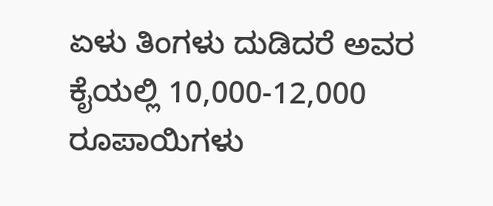ಏಳು ತಿಂಗಳು ದುಡಿದರೆ ಅವರ ಕೈಯಲ್ಲಿ 10,000-12,000 ರೂಪಾಯಿಗಳು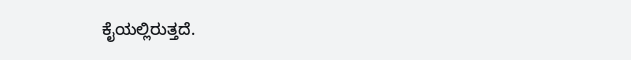ಕೈಯಲ್ಲಿರುತ್ತದೆ.